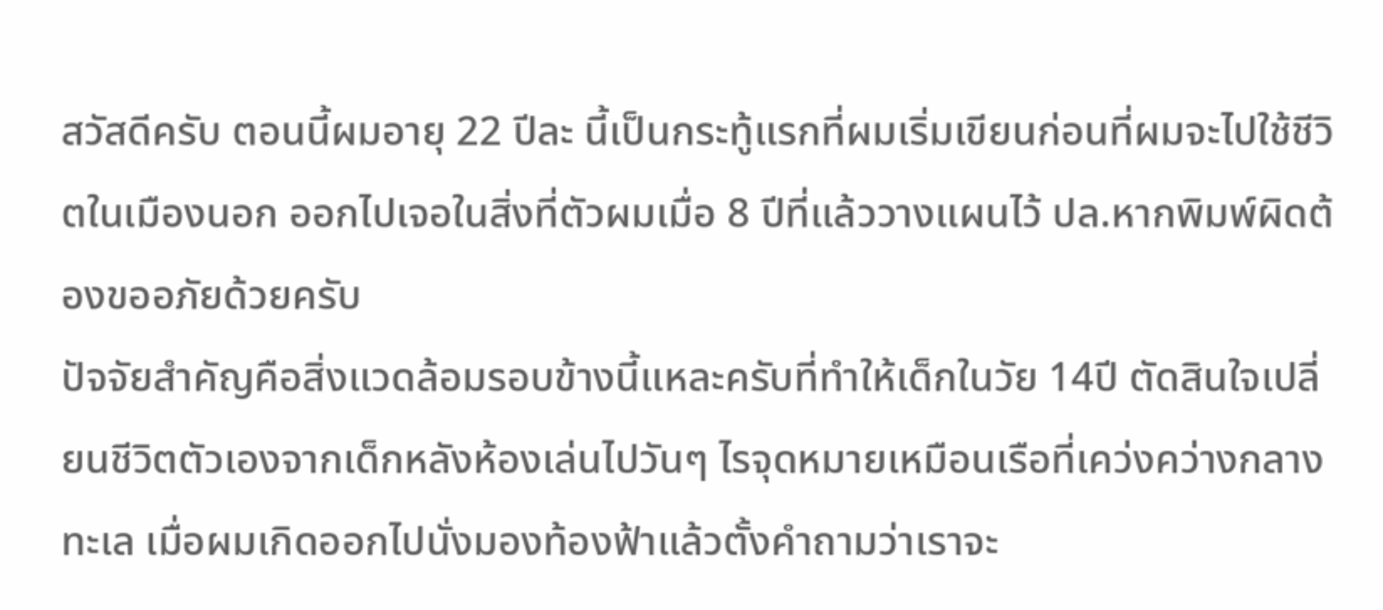สวัสดีครับ ตอนนี้ผมอายุ 22 ปีละ นี้เป็นกระทู้แรกที่ผมเริ่มเขียนก่อนที่ผมจะไปใช้ชีวิตในเมืองนอก ออกไปเจอในสิ่งที่ตัวผมเมื่อ 8 ปีที่แล้ววางแผนไว้ ปล.หากพิมพ์ผิดต้องขออภัยด้วยครับ
ปัจจัยสำคัญคือสิ่งแวดล้อมรอบข้างนี้แหละครับที่ทำให้เด็กในวัย 14ปี ตัดสินใจเปลี่ยนชีวิตตัวเองจากเด็กหลังห้องเล่นไปวันๆ ไรจุดหมายเหมือนเรือที่เคว่งคว่างกลางทะเล เมื่อผมเกิดออกไปนั่งมองท้องฟ้าแล้วตั้งคำถามว่าเราจะ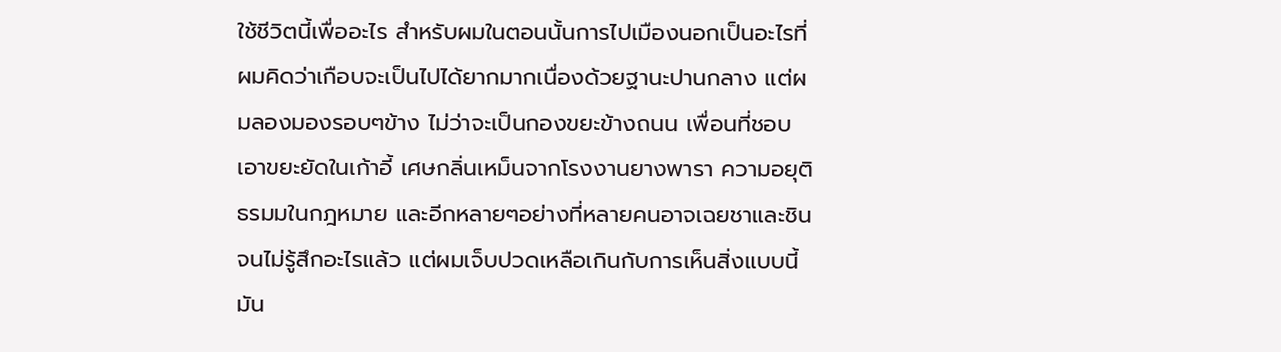ใช้ชีวิตนี้เพื่ออะไร สำหรับผมในตอนนั้นการไปเมืองนอกเป็นอะไรที่ผมคิดว่าเกือบจะเป็นไปได้ยากมากเนื่องด้วยฐานะปานกลาง แต่ผมลองมองรอบๆข้าง ไม่ว่าจะเป็นกองขยะข้างถนน เพื่อนที่ชอบเอาขยะยัดในเก้าอี้ เศษกลิ่นเหม็นจากโรงงานยางพารา ความอยุติธรมมในกฎหมาย และอีกหลายๆอย่างที่หลายคนอาจเฉยชาและชินจนไม่รู้สึกอะไรแล้ว แต่ผมเจ็บปวดเหลือเกินกับการเห็นสิ่งแบบนี้
มัน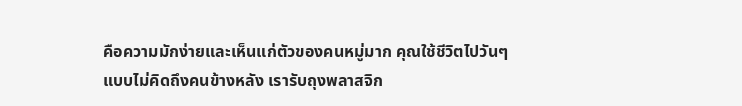คือความมักง่ายและเห็นแก่ตัวของคนหมู่มาก คุณใช้ชีวิตไปวันๆแบบไม่คิดถึงคนข้างหลัง เรารับถุงพลาสจิก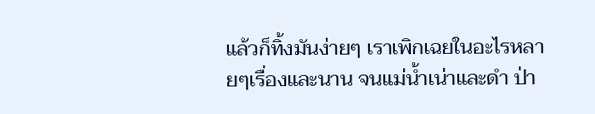แล้วก็ทิ้งมันง่ายๆ เราเพิกเฉยในอะไรหลายๆเรื่องและนาน จนแม่น้ำเน่าและดำ ป่า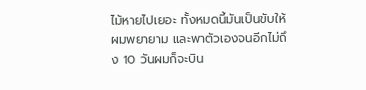ไม้หายไปเยอะ ทั้งหมดนี้มันเป็นขับให้ผมพยายาม และพาตัวเองจนอีกไม่ถึง 10 วันผมก็จะบิน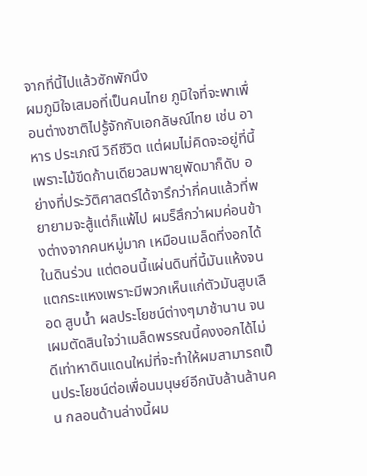จากที่นี้ไปแล้วซักพักนึง
ผมภูมิใจเสมอที่เป็นคนไทย ภูมิใจที่จะพาเพื่อนต่างชาติไปรู้จักกับเอกลัษณ์ไทย เช่น อาหาร ประเภณี วิถีชีวิต แต่ผมไม่คิดจะอยู่ที่นี้เพราะไม้ขีดก้านเดียวลมพายุพัดมาก็ดับ อย่างที่ประวัติศาสตร์ได้จารึกว่ากี่คนแล้วที่พยายามจะสู้แต่ก็แพ้ไป ผมร็สึกว่าผมค่อนข้างต่างจากคนหมู่มาก เหมือนเมล็ดที่งอกได้ในดินร่วน แต่ตอนนี้แผ่นดินที่นี้มันแห้งจนแตกระแหงเพราะมีพวกเห็นแก่ตัวมันสูบเลือด สูบน้ำ ผลประโยชน์ต่างๆมาช้านาน จนเผมตัดสินใจว่าเมล็ดพรรณนี้คงงอกได้ไม่ดีเท่าหาดินแดนใหม่ที่จะทำให้ผมสามารถเป็นประโยชน์ต่อเพื่อนมนุษย์อีกนับล้านล้านคน กลอนด้านล่างนี้ผม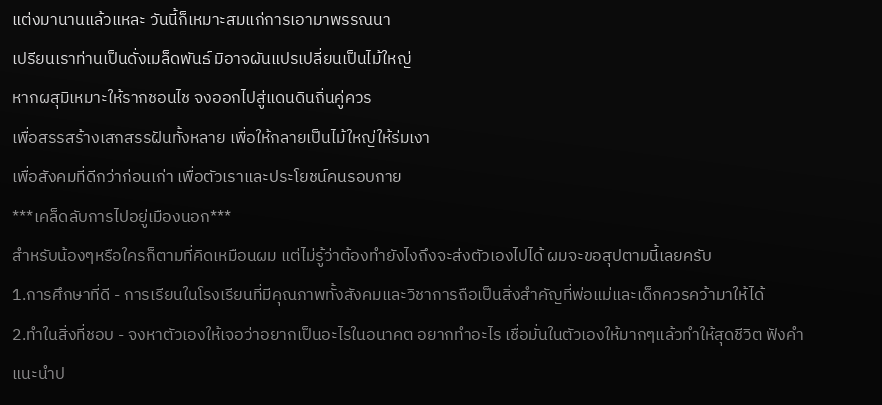แต่งมานานแล้วแหละ วันนี้ก็เหมาะสมแก่การเอามาพรรณนา
เปรียนเราท่านเป็นดั่งเมล็ดพันธ์ มิอาจผันแปรเปลี่ยนเป็นไม้ใหญ่
หากผสุมิเหมาะให้รากชอนไช จงออกไปสู่แดนดินถิ่นคู่ควร
เพื่อสรรสร้างเสกสรรฝันทั้งหลาย เพื่อให้กลายเป็นไม้ใหญ่ให้ร่มเงา
เพื่อสังคมที่ดีกว่าก่อนเก่า เพื่อตัวเราและประโยชน์คนรอบกาย
***เคล็ดลับการไปอยู่เมืองนอก***
สำหรับน้องๆหรือใครก็ตามที่คิดเหมือนผม แต่ไม่รู้ว่าต้องทำยังไงถึงจะส่งตัวเองไปได้ ผมจะขอสุปตามนี้เลยครับ
1.การศึกษาที่ดี - การเรียนในโรงเรียนที่มีคุณภาพทั้งสังคมและวิชาการถือเป็นสิ่งสำคัญที่พ่อแม่และเด็กควรคว้ามาให้ได้
2.ทำในสิ่งที่ชอบ - จงหาตัวเองให้เจอว่าอยากเป็นอะไรในอนาคต อยากทำอะไร เชื่อมั่นในตัวเองให้มากๆแล้วทำให้สุดชีวิต ฟังคำแนะนำป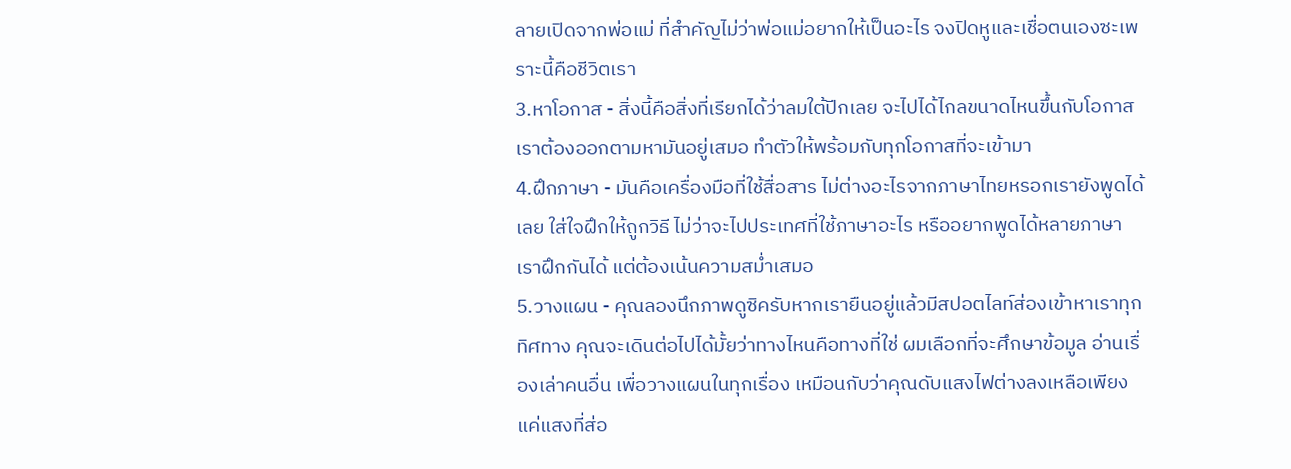ลายเปิดจากพ่อแม่ ที่สำคัญไม่ว่าพ่อแม่อยากให้เป็นอะไร จงปิดหูและเชื่อตนเองซะเพราะนี้คือชีวิตเรา
3.หาโอกาส - สิ่งนี้คือสิ่งที่เรียกได้ว่าลมใต้ปีกเลย จะไปได้ไกลขนาดไหนขึ้นกับโอกาส เราต้องออกตามหามันอยู่เสมอ ทำตัวให้พร้อมกับทุกโอกาสที่จะเข้ามา
4.ฝึกภาษา - มันคือเครื่องมือที่ใช้สื่อสาร ไม่ต่างอะไรจากภาษาไทยหรอกเรายังพูดได้เลย ใส่ใจฝึกให้ถูกวิธี ไม่ว่าจะไปประเทศที่ใช้ภาษาอะไร หรืออยากพูดได้หลายภาษาเราฝึกกันได้ แต่ต้องเน้นความสม่ำเสมอ
5.วางแผน - คุณลองนึกภาพดูซิครับหากเรายืนอยู่แล้วมีสปอตไลท์ส่องเข้าหาเราทุกทิศทาง คุณจะเดินต่อไปได้มั้ยว่าทางไหนคือทางที่ใช่ ผมเลือกที่จะศึกษาข้อมูล อ่านเรื่องเล่าคนอื่น เพื่อวางแผนในทุกเรื่อง เหมือนกับว่าคุณดับแสงไฟต่างลงเหลือเพียงแค่แสงที่ส่อ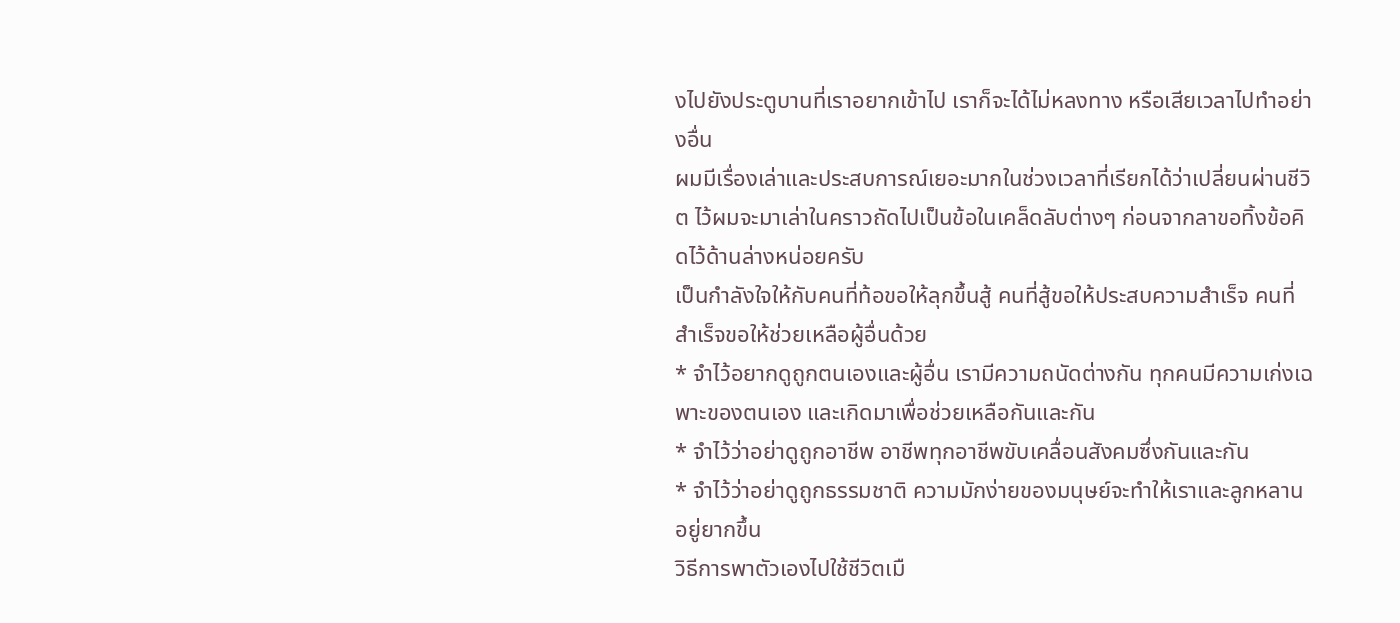งไปยังประตูบานที่เราอยากเข้าไป เราก็จะได้ไม่หลงทาง หรือเสียเวลาไปทำอย่างอื่น
ผมมีเรื่องเล่าและประสบการณ์เยอะมากในช่วงเวลาที่เรียกได้ว่าเปลี่ยนผ่านชีวิต ไว้ผมจะมาเล่าในคราวถัดไปเป็นข้อในเคล็ดลับต่างๆ ก่อนจากลาขอทิ้งข้อคิดไว้ด้านล่างหน่อยครับ
เป็นกำลังใจให้กับคนที่ท้อขอให้ลุกขึ้นสู้ คนที่สู้ขอให้ประสบความสำเร็จ คนที่สำเร็จขอให้ช่วยเหลือผู้อื่นด้วย
* จำไว้อยากดูถูกตนเองและผู้อื่น เรามีความถนัดต่างกัน ทุกคนมีความเก่งเฉพาะของตนเอง และเกิดมาเพื่อช่วยเหลือกันและกัน
* จำไว้ว่าอย่าดูถูกอาชีพ อาชีพทุกอาชีพขับเคลื่อนสังคมซึ่งกันและกัน
* จำไว้ว่าอย่าดูถูกธรรมชาติ ความมักง่ายของมนุษย์จะทำให้เราและลูกหลานอยู่ยากขึ้น
วิธีการพาตัวเองไปใช้ชีวิตเมื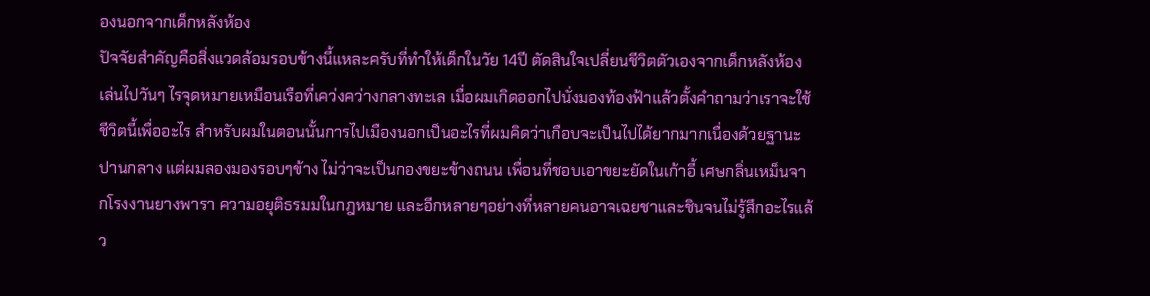องนอกจากเด็กหลังห้อง
ปัจจัยสำคัญคือสิ่งแวดล้อมรอบข้างนี้แหละครับที่ทำให้เด็กในวัย 14ปี ตัดสินใจเปลี่ยนชีวิตตัวเองจากเด็กหลังห้องเล่นไปวันๆ ไรจุดหมายเหมือนเรือที่เคว่งคว่างกลางทะเล เมื่อผมเกิดออกไปนั่งมองท้องฟ้าแล้วตั้งคำถามว่าเราจะใช้ชีวิตนี้เพื่ออะไร สำหรับผมในตอนนั้นการไปเมืองนอกเป็นอะไรที่ผมคิดว่าเกือบจะเป็นไปได้ยากมากเนื่องด้วยฐานะปานกลาง แต่ผมลองมองรอบๆข้าง ไม่ว่าจะเป็นกองขยะข้างถนน เพื่อนที่ชอบเอาขยะยัดในเก้าอี้ เศษกลิ่นเหม็นจากโรงงานยางพารา ความอยุติธรมมในกฎหมาย และอีกหลายๆอย่างที่หลายคนอาจเฉยชาและชินจนไม่รู้สึกอะไรแล้ว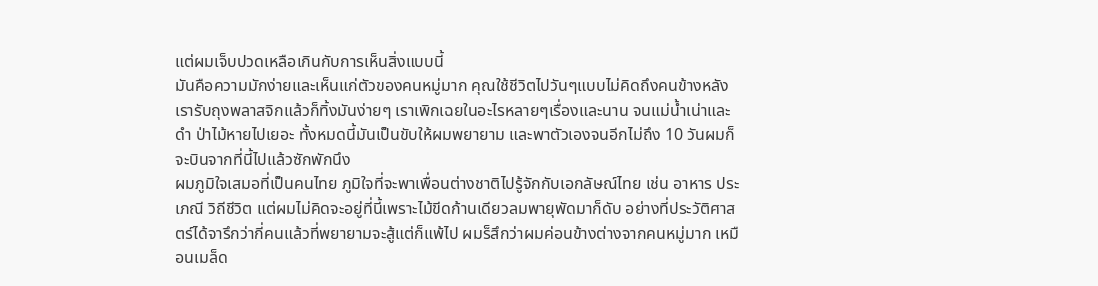แต่ผมเจ็บปวดเหลือเกินกับการเห็นสิ่งแบบนี้
มันคือความมักง่ายและเห็นแก่ตัวของคนหมู่มาก คุณใช้ชีวิตไปวันๆแบบไม่คิดถึงคนข้างหลัง เรารับถุงพลาสจิกแล้วก็ทิ้งมันง่ายๆ เราเพิกเฉยในอะไรหลายๆเรื่องและนาน จนแม่น้ำเน่าและดำ ป่าไม้หายไปเยอะ ทั้งหมดนี้มันเป็นขับให้ผมพยายาม และพาตัวเองจนอีกไม่ถึง 10 วันผมก็จะบินจากที่นี้ไปแล้วซักพักนึง
ผมภูมิใจเสมอที่เป็นคนไทย ภูมิใจที่จะพาเพื่อนต่างชาติไปรู้จักกับเอกลัษณ์ไทย เช่น อาหาร ประเภณี วิถีชีวิต แต่ผมไม่คิดจะอยู่ที่นี้เพราะไม้ขีดก้านเดียวลมพายุพัดมาก็ดับ อย่างที่ประวัติศาสตร์ได้จารึกว่ากี่คนแล้วที่พยายามจะสู้แต่ก็แพ้ไป ผมร็สึกว่าผมค่อนข้างต่างจากคนหมู่มาก เหมือนเมล็ด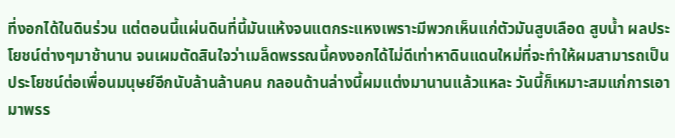ที่งอกได้ในดินร่วน แต่ตอนนี้แผ่นดินที่นี้มันแห้งจนแตกระแหงเพราะมีพวกเห็นแก่ตัวมันสูบเลือด สูบน้ำ ผลประโยชน์ต่างๆมาช้านาน จนเผมตัดสินใจว่าเมล็ดพรรณนี้คงงอกได้ไม่ดีเท่าหาดินแดนใหม่ที่จะทำให้ผมสามารถเป็นประโยชน์ต่อเพื่อนมนุษย์อีกนับล้านล้านคน กลอนด้านล่างนี้ผมแต่งมานานแล้วแหละ วันนี้ก็เหมาะสมแก่การเอามาพรร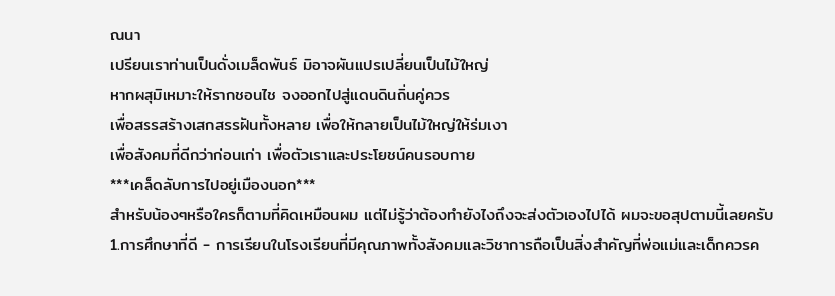ณนา
เปรียนเราท่านเป็นดั่งเมล็ดพันธ์ มิอาจผันแปรเปลี่ยนเป็นไม้ใหญ่
หากผสุมิเหมาะให้รากชอนไช จงออกไปสู่แดนดินถิ่นคู่ควร
เพื่อสรรสร้างเสกสรรฝันทั้งหลาย เพื่อให้กลายเป็นไม้ใหญ่ให้ร่มเงา
เพื่อสังคมที่ดีกว่าก่อนเก่า เพื่อตัวเราและประโยชน์คนรอบกาย
***เคล็ดลับการไปอยู่เมืองนอก***
สำหรับน้องๆหรือใครก็ตามที่คิดเหมือนผม แต่ไม่รู้ว่าต้องทำยังไงถึงจะส่งตัวเองไปได้ ผมจะขอสุปตามนี้เลยครับ
1.การศึกษาที่ดี - การเรียนในโรงเรียนที่มีคุณภาพทั้งสังคมและวิชาการถือเป็นสิ่งสำคัญที่พ่อแม่และเด็กควรค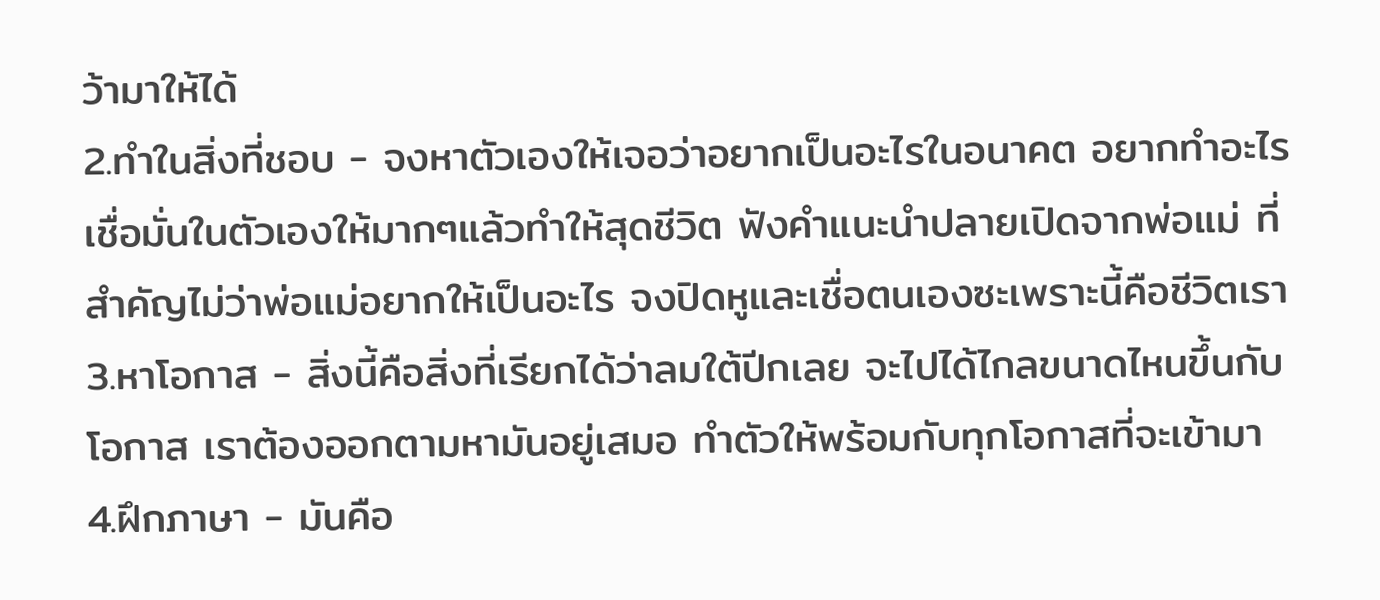ว้ามาให้ได้
2.ทำในสิ่งที่ชอบ - จงหาตัวเองให้เจอว่าอยากเป็นอะไรในอนาคต อยากทำอะไร เชื่อมั่นในตัวเองให้มากๆแล้วทำให้สุดชีวิต ฟังคำแนะนำปลายเปิดจากพ่อแม่ ที่สำคัญไม่ว่าพ่อแม่อยากให้เป็นอะไร จงปิดหูและเชื่อตนเองซะเพราะนี้คือชีวิตเรา
3.หาโอกาส - สิ่งนี้คือสิ่งที่เรียกได้ว่าลมใต้ปีกเลย จะไปได้ไกลขนาดไหนขึ้นกับโอกาส เราต้องออกตามหามันอยู่เสมอ ทำตัวให้พร้อมกับทุกโอกาสที่จะเข้ามา
4.ฝึกภาษา - มันคือ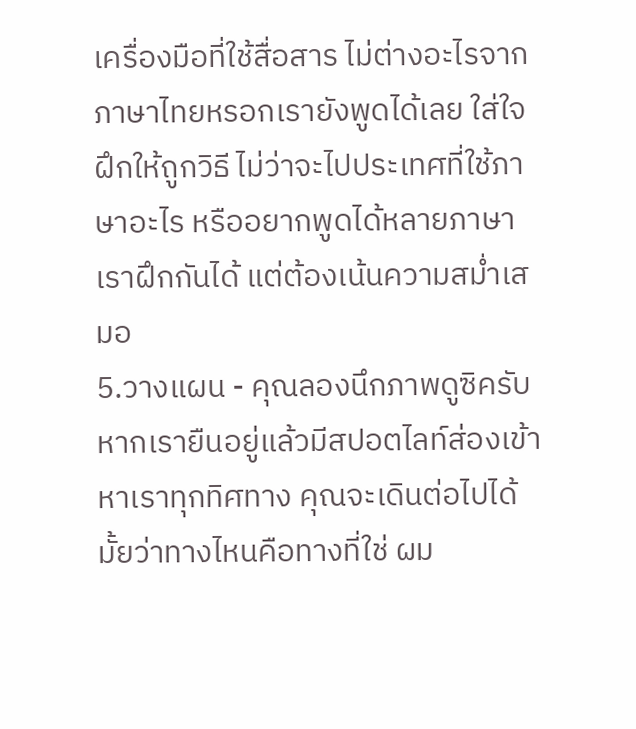เครื่องมือที่ใช้สื่อสาร ไม่ต่างอะไรจากภาษาไทยหรอกเรายังพูดได้เลย ใส่ใจฝึกให้ถูกวิธี ไม่ว่าจะไปประเทศที่ใช้ภาษาอะไร หรืออยากพูดได้หลายภาษาเราฝึกกันได้ แต่ต้องเน้นความสม่ำเสมอ
5.วางแผน - คุณลองนึกภาพดูซิครับหากเรายืนอยู่แล้วมีสปอตไลท์ส่องเข้าหาเราทุกทิศทาง คุณจะเดินต่อไปได้มั้ยว่าทางไหนคือทางที่ใช่ ผม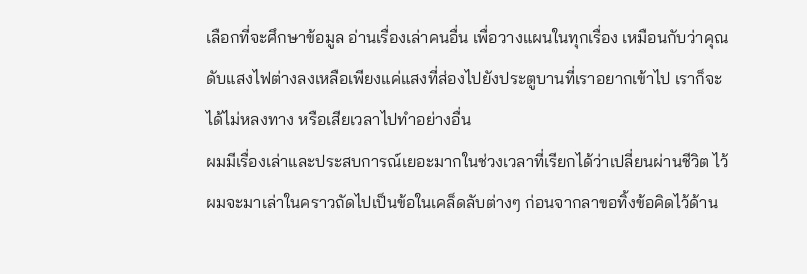เลือกที่จะศึกษาข้อมูล อ่านเรื่องเล่าคนอื่น เพื่อวางแผนในทุกเรื่อง เหมือนกับว่าคุณดับแสงไฟต่างลงเหลือเพียงแค่แสงที่ส่องไปยังประตูบานที่เราอยากเข้าไป เราก็จะได้ไม่หลงทาง หรือเสียเวลาไปทำอย่างอื่น
ผมมีเรื่องเล่าและประสบการณ์เยอะมากในช่วงเวลาที่เรียกได้ว่าเปลี่ยนผ่านชีวิต ไว้ผมจะมาเล่าในคราวถัดไปเป็นข้อในเคล็ดลับต่างๆ ก่อนจากลาขอทิ้งข้อคิดไว้ด้าน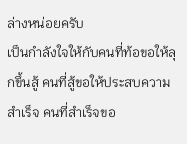ล่างหน่อยครับ
เป็นกำลังใจให้กับคนที่ท้อขอให้ลุกขึ้นสู้ คนที่สู้ขอให้ประสบความสำเร็จ คนที่สำเร็จขอ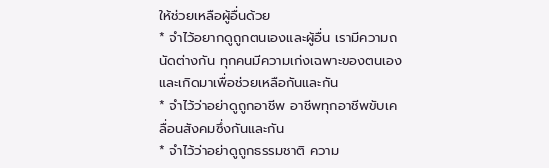ให้ช่วยเหลือผู้อื่นด้วย
* จำไว้อยากดูถูกตนเองและผู้อื่น เรามีความถนัดต่างกัน ทุกคนมีความเก่งเฉพาะของตนเอง และเกิดมาเพื่อช่วยเหลือกันและกัน
* จำไว้ว่าอย่าดูถูกอาชีพ อาชีพทุกอาชีพขับเคลื่อนสังคมซึ่งกันและกัน
* จำไว้ว่าอย่าดูถูกธรรมชาติ ความ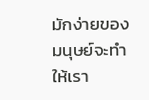มักง่ายของมนุษย์จะทำให้เรา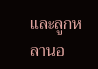และลูกหลานอ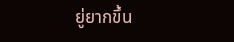ยู่ยากขึ้น